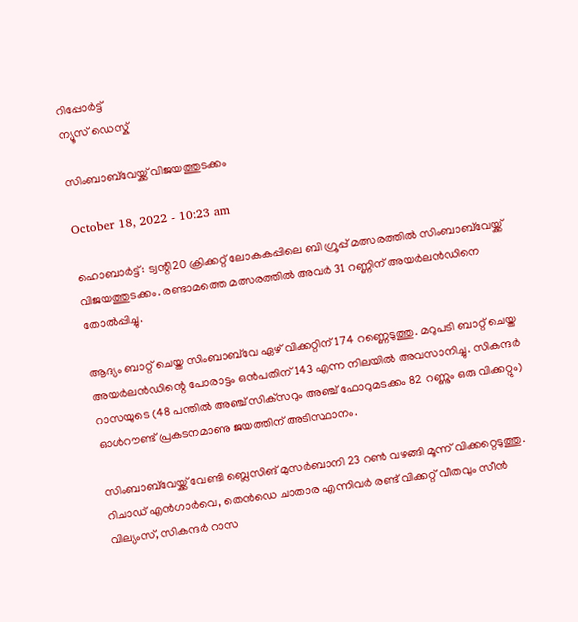റിപ്പോര്‍ട്ട്
ന്യൂസ് ഡെസ്ക്

സിംബാബ്‌വേയ്ക്ക് വിജയത്തുടക്കം

October 18, 2022 - 10:23 am

ഹൊബാര്‍ട്ട്: ട്വന്റി20 ക്രിക്കറ്റ് ലോകകപ്പിലെ ബി ഗ്രൂപ്പ് മത്സരത്തില്‍ സിംബാബ്‌വേയ്ക്ക് വിജയത്തുടക്കം. രണ്ടാമത്തെ മത്സരത്തില്‍ അവര്‍ 31 റണ്ണിന് അയര്‍ലന്‍ഡിനെ തോല്‍പ്പിച്ചു.

ആദ്യം ബാറ്റ് ചെയ്ത സിംബാബ്‌വേ ഏഴ് വിക്കറ്റിന് 174 റണ്ണെടുത്തു. മറുപടി ബാറ്റ് ചെയ്ത അയര്‍ലന്‍ഡിന്റെ പോരാട്ടം ഒന്‍പതിന് 143 എന്ന നിലയില്‍ അവസാനിച്ചു. സികന്ദര്‍ റാസയുടെ (48 പന്തില്‍ അഞ്ച് സിക്‌സറും അഞ്ച് ഫോറുമടക്കം 82 റണ്ണും ഒരു വിക്കറ്റും) ഓള്‍റൗണ്ട് പ്രകടനമാണു ജയത്തിന് അടിസ്ഥാനം.

സിംബാബ്‌വേയ്ക്ക് വേണ്ടി ബ്ലെസിങ് മുസര്‍ബാനി 23 റണ്‍ വഴങ്ങി മൂന്ന് വിക്കറ്റെടുത്തു. റിചാഡ് എന്‍ഗാര്‍വെ, തെന്‍ഡെ ചാതാര എന്നിവര്‍ രണ്ട് വിക്കറ്റ് വീതവും സീന്‍ വില്യംസ്, സികന്ദര്‍ റാസ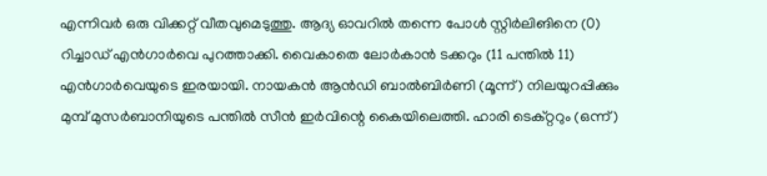എന്നിവര്‍ ഒരു വിക്കറ്റ് വീതവുമെടുത്തു. ആദ്യ ഓവറില്‍ തന്നെ പോള്‍ സ്റ്റിര്‍ലിങിനെ (0) റിച്ചാഡ് എന്‍ഗാര്‍വെ പുറത്താക്കി. വൈകാതെ ലോര്‍കാന്‍ ടക്കറും (11 പന്തില്‍ 11) എന്‍ഗാര്‍വെയുടെ ഇരയായി. നായകന്‍ ആന്‍ഡി ബാല്‍ബിര്‍ണി (മൂന്ന്) നിലയുറപ്പിക്കും മുമ്പ് മുസര്‍ബാനിയുടെ പന്തില്‍ സീന്‍ ഇര്‍വിന്റെ കൈയിലെത്തി. ഹാരി ടെക്റ്ററും (ഒന്ന്)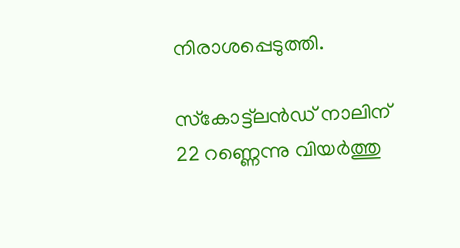നിരാശപ്പെടുത്തി.

സ്‌കോട്ട്‌ലന്‍ഡ് നാലിന് 22 റണ്ണെന്നു വിയര്‍ത്തു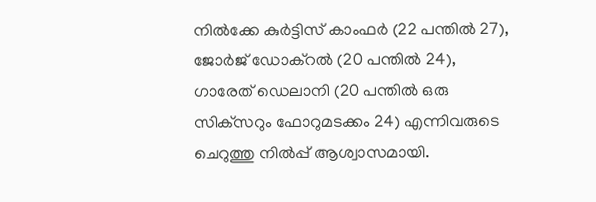നില്‍ക്കേ കുര്‍ട്ടിസ് കാംഫര്‍ (22 പന്തില്‍ 27), ജോര്‍ജ് ഡോക്‌റല്‍ (20 പന്തില്‍ 24), ഗാരേത് ഡെലാനി (20 പന്തില്‍ ഒരു സിക്‌സറും ഫോറുമടക്കം 24) എന്നിവരുടെ ചെറുത്തു നില്‍പ്പ് ആശ്വാസമായി.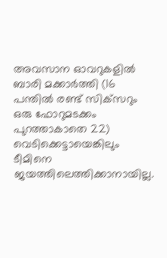അവസാന ഓവറുകളില്‍ ബാരി മക്കാര്‍ത്തി (16 പന്തില്‍ രണ്ട് സിക്‌സറും ഒരു ഫോറുമടക്കം പുറത്താകാതെ 22) വെടിക്കെട്ടായെങ്കിലും ടീമിനെ ജയത്തിലെത്തിക്കാനായില്ല.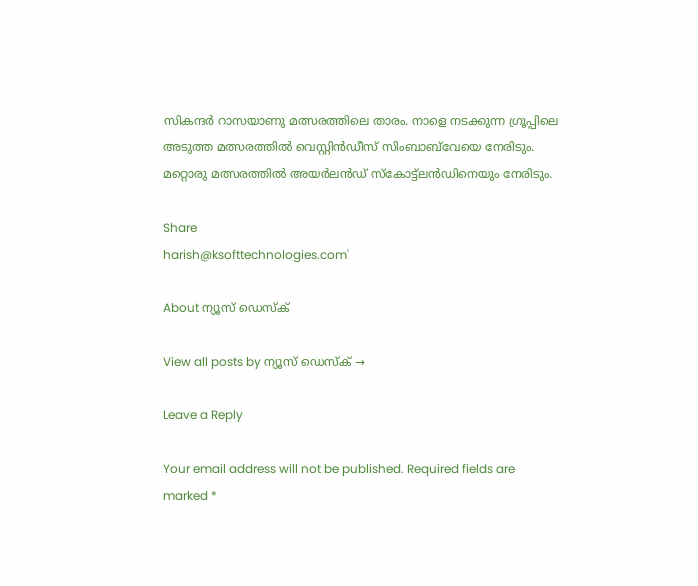സികന്ദര്‍ റാസയാണു മത്സരത്തിലെ താരം. നാളെ നടക്കുന്ന ഗ്രൂപ്പിലെ അടുത്ത മത്സരത്തില്‍ വെസ്റ്റിന്‍ഡീസ് സിംബാബ്‌വേയെ നേരിടും. മറ്റൊരു മത്സരത്തില്‍ അയര്‍ലന്‍ഡ് സ്‌കോട്ട്‌ലന്‍ഡിനെയും നേരിടും.

Share
harish@ksofttechnologies.com'

About ന്യൂസ് ഡെസ്ക്

View all posts by ന്യൂസ് ഡെസ്ക് →

Leave a Reply

Your email address will not be published. Required fields are marked *